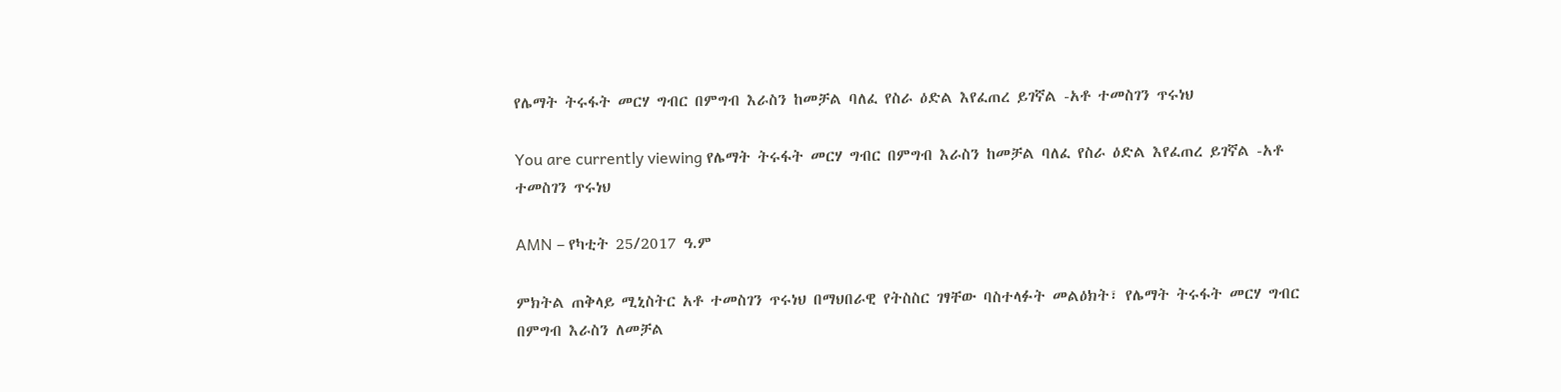የሌማት ትሩፋት መርሃ ግብር በምግብ እራስን ከመቻል ባለፈ የስራ ዕድል እየፈጠረ ይገኛል -አቶ ተመስገን ጥሩነህ

You are currently viewing የሌማት ትሩፋት መርሃ ግብር በምግብ እራስን ከመቻል ባለፈ የስራ ዕድል እየፈጠረ ይገኛል -አቶ ተመስገን ጥሩነህ

AMN – የካቲት 25/2017 ዓ.ም

ምክትል ጠቅላይ ሚኒስትር አቶ ተመስገን ጥሩነህ በማህበራዊ የትስስር ገፃቸው ባስተላፉት መልዕክት፣ የሌማት ትሩፋት መርሃ ግብር በምግብ እራስን ለመቻል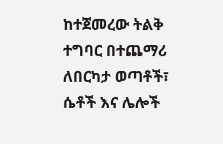ከተጀመረው ትልቅ ተግባር በተጨማሪ ለበርካታ ወጣቶች፣ ሴቶች እና ሌሎች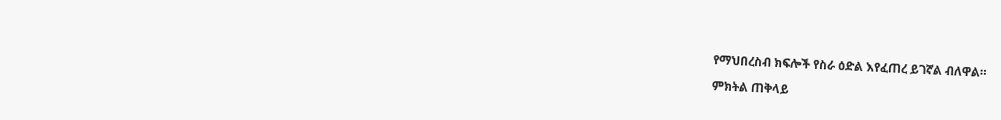የማህበረስብ ክፍሎች የስራ ዕድል እየፈጠረ ይገኛል ብለዋል።

ምክትል ጠቅላይ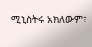ሚኒስትሩ አክለውም፣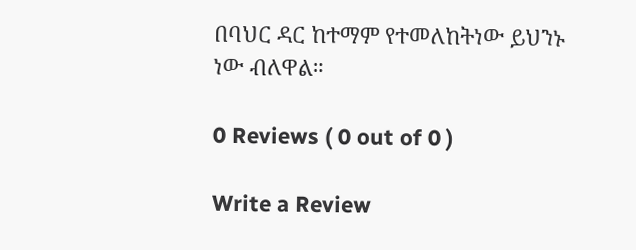በባህር ዳር ከተማም የተመለከትነው ይህንኑ ነው ብለዋል።

0 Reviews ( 0 out of 0 )

Write a Review